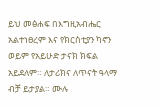ይህ መፅሐፍ በእግዚአብሔር አልተነፀረም እና የክርስቲያን ካኖን ወይም የአይሁድ ታናክ ክፍል አይደለም። ለታሪክና ለጥናት ዓላማ ብቻ ይታያል። ሙሉ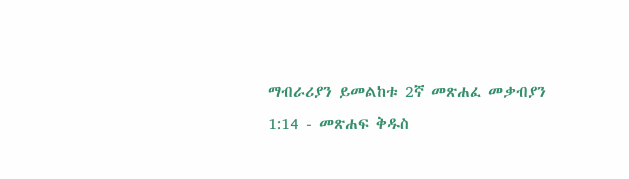ማብራሪያን ይመልከቱ 2ኛ መጽሐፈ መቃብያን 1:14 - መጽሐፍ ቅዱስ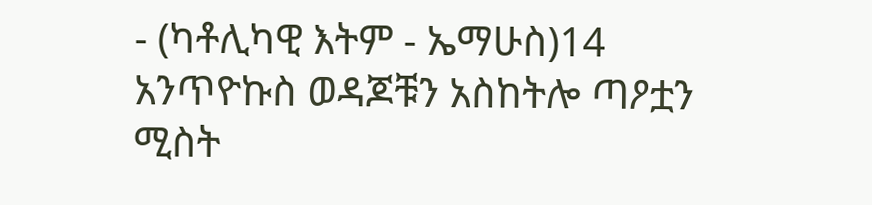- (ካቶሊካዊ እትም - ኤማሁስ)14 አንጥዮኩስ ወዳጆቹን አስከትሎ ጣዖቷን ሚስት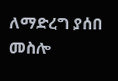ለማድረግ ያሰበ መስሎ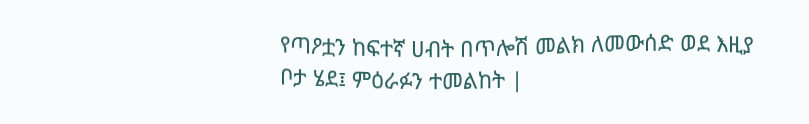የጣዖቷን ከፍተኛ ሀብት በጥሎሽ መልክ ለመውሰድ ወደ እዚያ ቦታ ሄደ፤ ምዕራፉን ተመልከት |